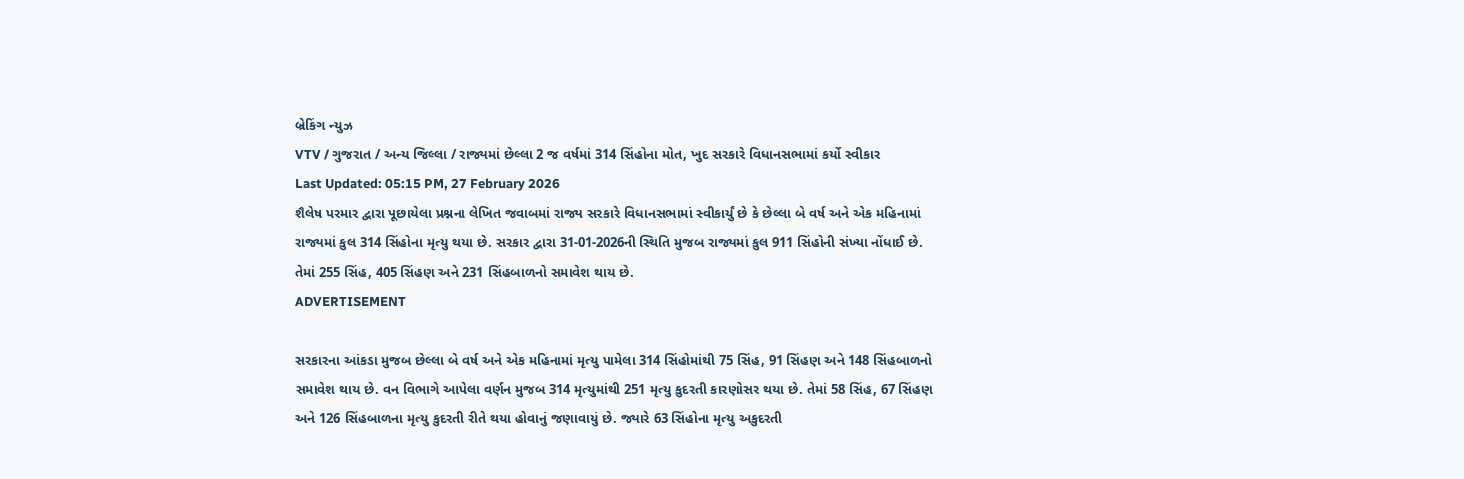બ્રેકિંગ ન્યુઝ
VTV / ગુજરાત / અન્ય જિલ્લા / રાજ્યમાં છેલ્લા 2 જ વર્ષમાં 314 સિંહોના મોત, ખુદ સરકારે વિધાનસભામાં કર્યો સ્વીકાર
Last Updated: 05:15 PM, 27 February 2026
શૈલેષ પરમાર દ્વારા પૂછાયેલા પ્રશ્નના લેખિત જવાબમાં રાજ્ય સરકારે વિધાનસભામાં સ્વીકાર્યું છે કે છેલ્લા બે વર્ષ અને એક મહિનામાં રાજ્યમાં કુલ 314 સિંહોના મૃત્યુ થયા છે. સરકાર દ્વારા 31-01-2026ની સ્થિતિ મુજબ રાજ્યમાં કુલ 911 સિંહોની સંખ્યા નોંધાઈ છે. તેમાં 255 સિંહ, 405 સિંહણ અને 231 સિંહબાળનો સમાવેશ થાય છે.
ADVERTISEMENT

સરકારના આંકડા મુજબ છેલ્લા બે વર્ષ અને એક મહિનામાં મૃત્યુ પામેલા 314 સિંહોમાંથી 75 સિંહ, 91 સિંહણ અને 148 સિંહબાળનો સમાવેશ થાય છે. વન વિભાગે આપેલા વર્ણન મુજબ 314 મૃત્યુમાંથી 251 મૃત્યુ કુદરતી કારણોસર થયા છે. તેમાં 58 સિંહ, 67 સિંહણ અને 126 સિંહબાળના મૃત્યુ કુદરતી રીતે થયા હોવાનું જણાવાયું છે. જ્યારે 63 સિંહોના મૃત્યુ અકુદરતી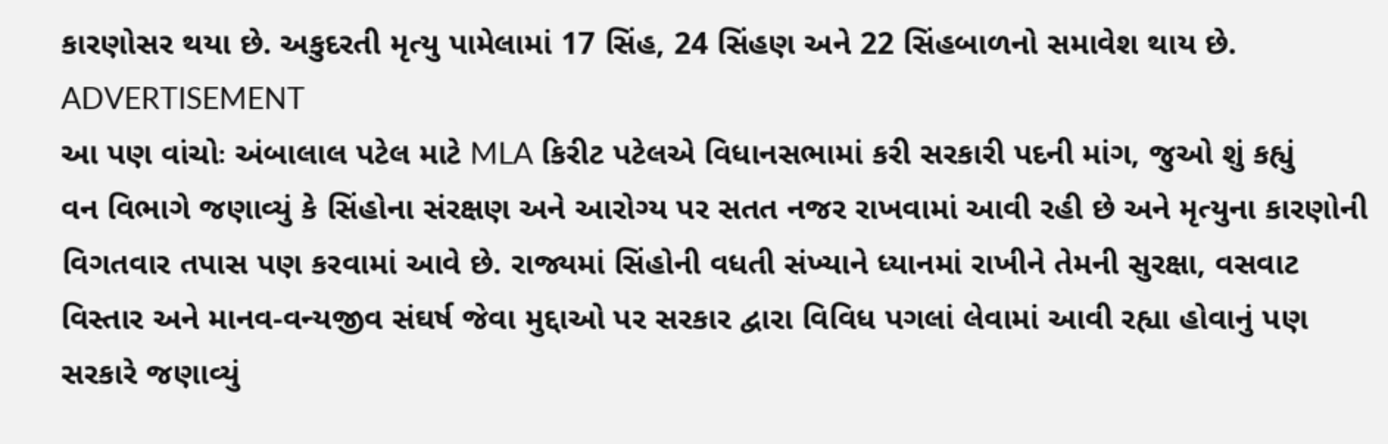કારણોસર થયા છે. અકુદરતી મૃત્યુ પામેલામાં 17 સિંહ, 24 સિંહણ અને 22 સિંહબાળનો સમાવેશ થાય છે.
ADVERTISEMENT
આ પણ વાંચોઃ અંબાલાલ પટેલ માટે MLA કિરીટ પટેલએ વિધાનસભામાં કરી સરકારી પદની માંગ, જુઓ શું કહ્યું
વન વિભાગે જણાવ્યું કે સિંહોના સંરક્ષણ અને આરોગ્ય પર સતત નજર રાખવામાં આવી રહી છે અને મૃત્યુના કારણોની વિગતવાર તપાસ પણ કરવામાં આવે છે. રાજ્યમાં સિંહોની વધતી સંખ્યાને ધ્યાનમાં રાખીને તેમની સુરક્ષા, વસવાટ વિસ્તાર અને માનવ-વન્યજીવ સંઘર્ષ જેવા મુદ્દાઓ પર સરકાર દ્વારા વિવિધ પગલાં લેવામાં આવી રહ્યા હોવાનું પણ સરકારે જણાવ્યું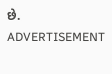છે.
ADVERTISEMENT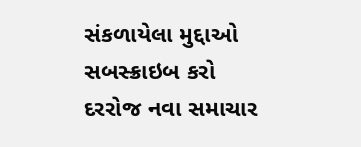સંકળાયેલા મુદ્દાઓ
સબસ્ક્રાઇબ કરો
દરરોજ નવા સમાચાર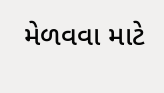મેળવવા માટે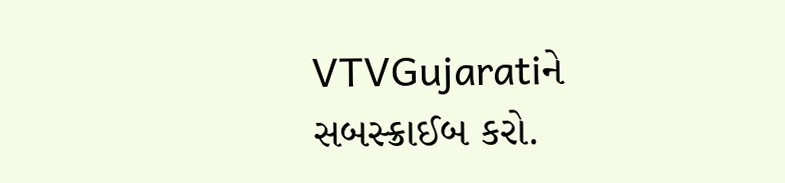VTVGujaratiને સબસ્ક્રાઈબ કરો.